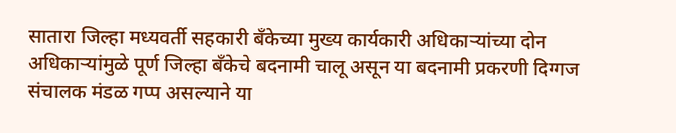सातारा जिल्हा मध्यवर्ती सहकारी बँकेच्या मुख्य कार्यकारी अधिकाऱ्यांच्या दोन अधिकाऱ्यांमुळे पूर्ण जिल्हा बँकेचे बदनामी चालू असून या बदनामी प्रकरणी दिग्गज संचालक मंडळ गप्प असल्याने या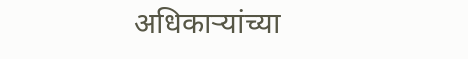अधिकाऱ्यांच्या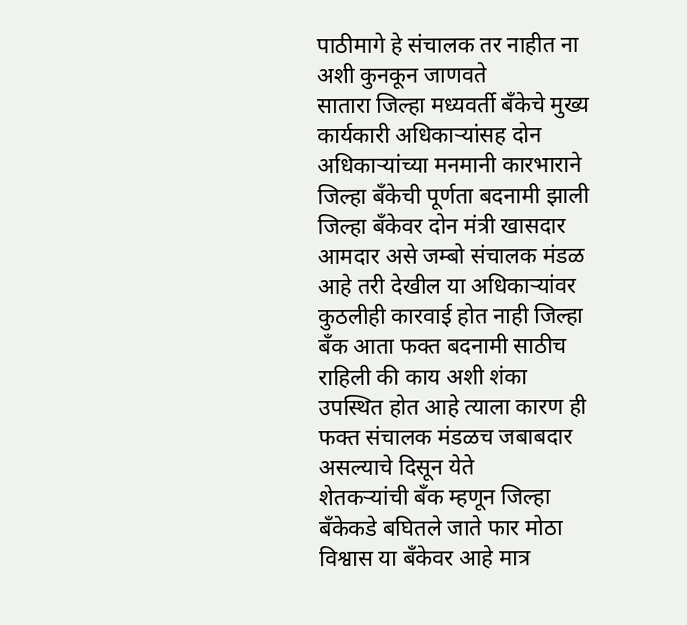पाठीमागे हे संचालक तर नाहीत ना अशी कुनकून जाणवते
सातारा जिल्हा मध्यवर्ती बँकेचे मुख्य कार्यकारी अधिकाऱ्यांसह दोन अधिकाऱ्यांच्या मनमानी कारभाराने जिल्हा बँकेची पूर्णता बदनामी झाली जिल्हा बँकेवर दोन मंत्री खासदार आमदार असे जम्बो संचालक मंडळ आहे तरी देखील या अधिकाऱ्यांवर कुठलीही कारवाई होत नाही जिल्हा बँक आता फक्त बदनामी साठीच राहिली की काय अशी शंका उपस्थित होत आहे त्याला कारण ही फक्त संचालक मंडळच जबाबदार असल्याचे दिसून येते
शेतकऱ्यांची बँक म्हणून जिल्हा बँकेकडे बघितले जाते फार मोठा विश्वास या बँकेवर आहे मात्र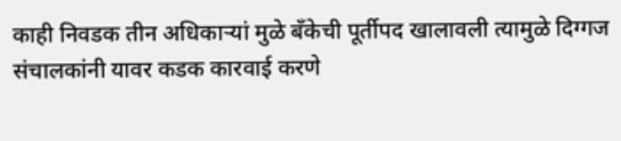काही निवडक तीन अधिकाऱ्यां मुळे बँकेची पूर्तीपद खालावली त्यामुळे दिग्गज संचालकांनी यावर कडक कारवाई करणे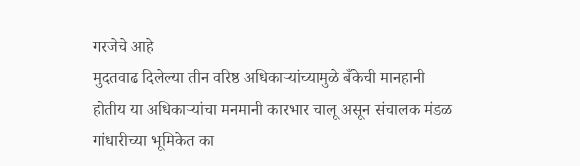गरजेचे आहे
मुदतवाढ दिलेल्या तीन वरिष्ठ अधिकाऱ्यांच्यामुळे बँकेची मानहानी होतीय या अधिकाऱ्यांचा मनमानी कारभार चालू असून संचालक मंडळ गांधारीच्या भूमिकेत का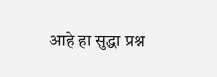आहे हा सुद्धा प्रश्न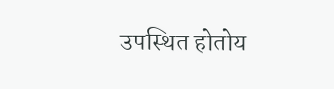उपस्थित होतोय